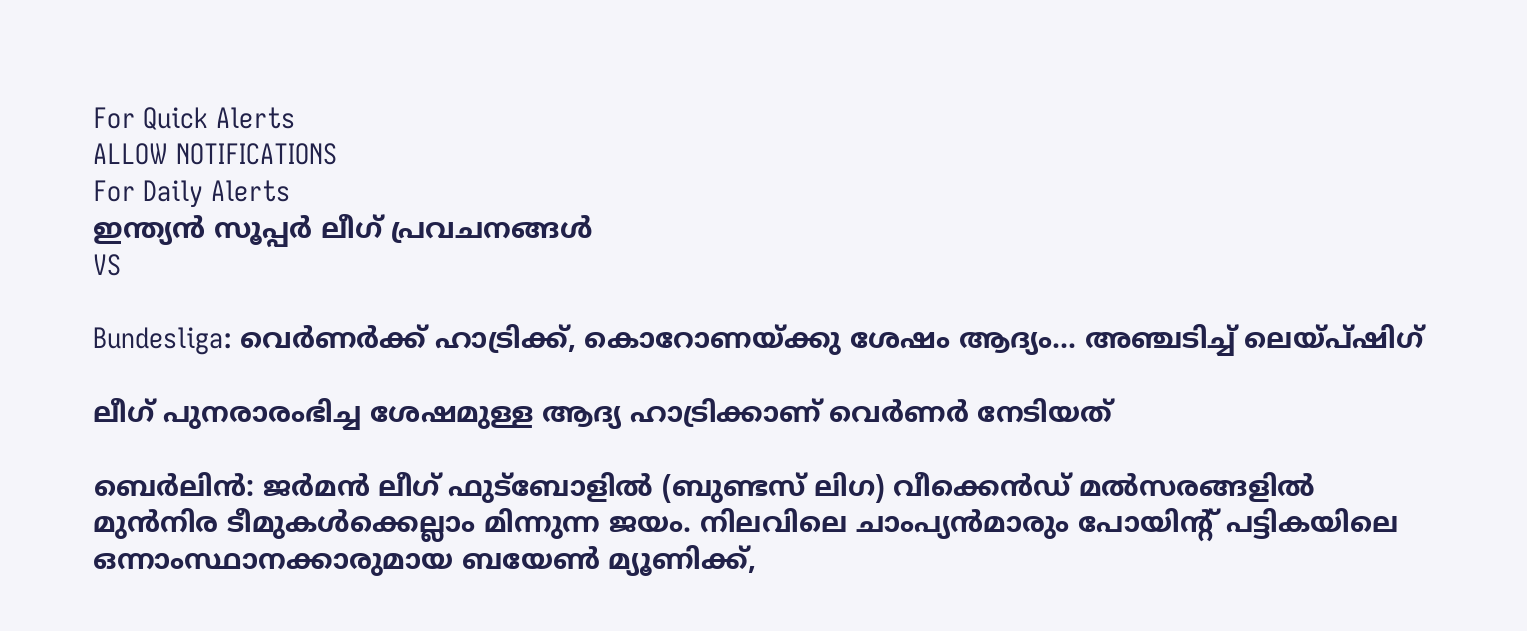For Quick Alerts
ALLOW NOTIFICATIONS
For Daily Alerts
ഇന്ത്യന്‍ സൂപ്പര്‍ ലീഗ്‌ പ്രവചനങ്ങൾ
VS

Bundesliga: വെര്‍ണര്‍ക്ക് ഹാട്രിക്ക്, കൊറോണയ്ക്കു ശേഷം ആദ്യം... അഞ്ചടിച്ച് ലെയ്പ്ഷിഗ്

ലീഗ് പുനരാരംഭിച്ച ശേഷമുള്ള ആദ്യ ഹാട്രിക്കാണ് വെര്‍ണര്‍ നേടിയത്

ബെര്‍ലിന്‍: ജര്‍മന്‍ ലീഗ് ഫുട്‌ബോളില്‍ (ബുണ്ടസ് ലിഗ) വീക്കെന്‍ഡ് മല്‍സരങ്ങളില്‍ മുന്‍നിര ടീമുകള്‍ക്കെല്ലാം മിന്നുന്ന ജയം. നിലവിലെ ചാംപ്യന്‍മാരും പോയിന്റ് പട്ടികയിലെ ഒന്നാംസ്ഥാനക്കാരുമായ ബയേണ്‍ മ്യൂണിക്ക്,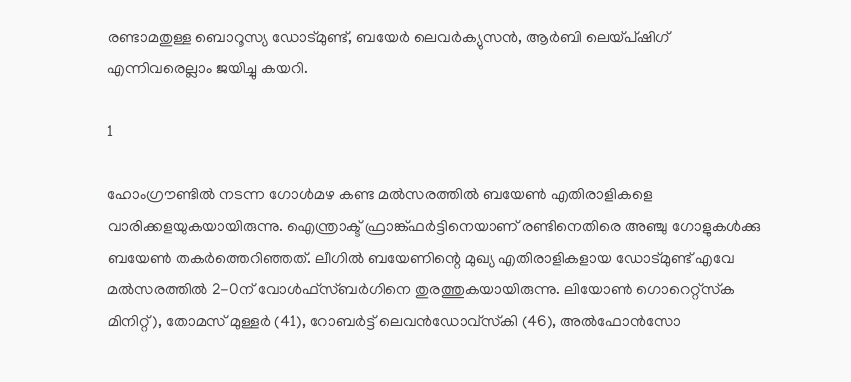രണ്ടാമതുള്ള ബൊറൂസ്യ ഡോട്മുണ്ട്, ബയേര്‍ ലെവര്‍ക്യുസന്‍, ആര്‍ബി ലെയ്പ്ഷിഗ് എന്നിവരെല്ലാം ജയിച്ചു കയറി.

1

ഹോംഗ്രൗണ്ടില്‍ നടന്ന ഗോള്‍മഴ കണ്ട മല്‍സരത്തില്‍ ബയേണ്‍ എതിരാളികളെ വാരിക്കളയുകയായിരുന്നു. ഐന്ത്രാക്ട് ഫ്രാങ്ക്ഫര്‍ട്ടിനെയാണ് രണ്ടിനെതിരെ അഞ്ചു ഗോളുകള്‍ക്കു ബയേണ്‍ തകര്‍ത്തെറിഞ്ഞത്. ലീഗില്‍ ബയേണിന്റെ മുഖ്യ എതിരാളികളായ ഡോട്മുണ്ട് എവേ മല്‍സരത്തില്‍ 2-0ന് വോള്‍ഫ്‌സ്ബര്‍ഗിനെ തുരത്തുകയായിരുന്നു. ലിയോണ്‍ ഗൊറെറ്റ്‌സ്‌ക മിനിറ്റ്), തോമസ് മുള്ളര്‍ (41), റോബര്‍ട്ട് ലെവന്‍ഡോവ്‌സ്‌കി (46), അല്‍ഫോന്‍സോ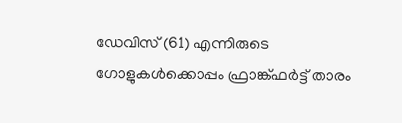ഡേവിസ് (61) എന്നിരുടെ ഗോളുകള്‍ക്കൊപ്പം ഫ്രാങ്ക്ഫര്‍ട്ട് താരം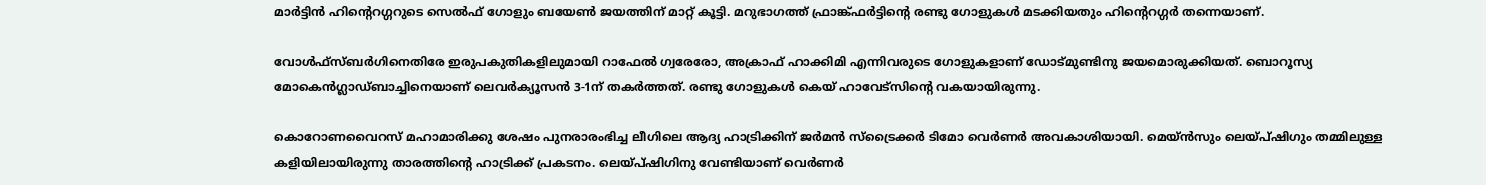മാര്‍ട്ടിന്‍ ഹിന്റെറഗ്ഗറുടെ സെല്‍ഫ് ഗോളും ബയേണ്‍ ജയത്തിന് മാറ്റ് കൂട്ടി. മറുഭാഗത്ത് ഫ്രാങ്ക്ഫര്‍ട്ടിന്റെ രണ്ടു ഗോളുകള്‍ മടക്കിയതും ഹിന്റെറഗ്ഗര്‍ തന്നെയാണ്.

വോള്‍ഫ്‌സ്ബര്‍ഗിനെതിരേ ഇരുപകുതികളിലുമായി റാഫേല്‍ ഗ്വരേരോ, അക്രാഫ് ഹാക്കിമി എന്നിവരുടെ ഗോളുകളാണ് ഡോട്മുണ്ടിനു ജയമൊരുക്കിയത്. ബൊറൂസ്യ മോകെന്‍ഗ്ലാഡ്ബാച്ചിനെയാണ് ലെവര്‍ക്യൂസന്‍ 3-1ന് തകര്‍ത്തത്. രണ്ടു ഗോളുകള്‍ കെയ് ഹാവേട്‌സിന്റെ വകയായിരുന്നു.

കൊറോണവൈറസ് മഹാമാരിക്കു ശേഷം പുനരാരംഭിച്ച ലീഗിലെ ആദ്യ ഹാട്രിക്കിന് ജര്‍മന്‍ സ്‌ട്രൈക്കര്‍ ടിമോ വെര്‍ണര്‍ അവകാശിയായി. മെയ്ന്‍സും ലെയ്പ്ഷിഗും തമ്മിലുള്ള കളിയിലായിരുന്നു താരത്തിന്റെ ഹാട്രിക്ക് പ്രകടനം. ലെയ്പ്ഷിഗിനു വേണ്ടിയാണ് വെര്‍ണര്‍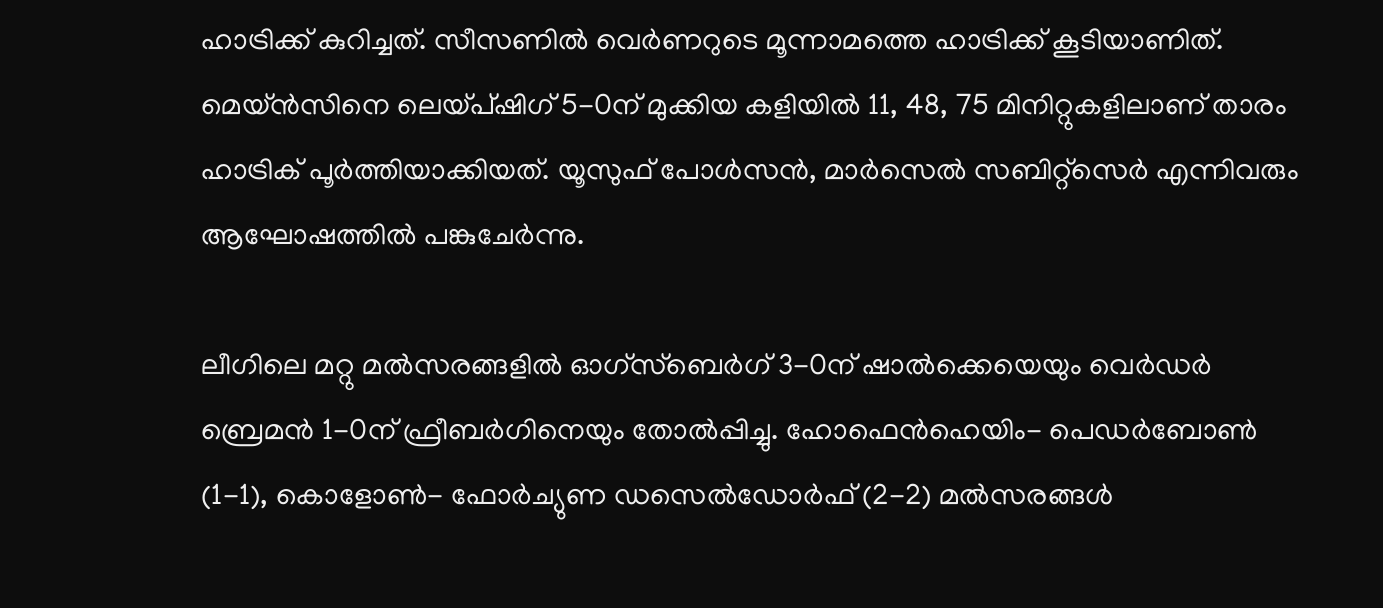ഹാട്രിക്ക് കുറിച്ചത്. സീസണില്‍ വെര്‍ണറുടെ മൂന്നാമത്തെ ഹാട്രിക്ക് കൂടിയാണിത്. മെയ്ന്‍സിനെ ലെയ്പ്ഷിഗ് 5-0ന് മുക്കിയ കളിയില്‍ 11, 48, 75 മിനിറ്റുകളിലാണ് താരം ഹാട്രിക് പൂര്‍ത്തിയാക്കിയത്. യൂസുഫ് പോള്‍സന്‍, മാര്‍സെല്‍ സബിറ്റ്‌സെര്‍ എന്നിവരും ആഘോഷത്തില്‍ പങ്കുചേര്‍ന്നു.

ലീഗിലെ മറ്റു മല്‍സരങ്ങളില്‍ ഓഗ്‌സ്‌ബെര്‍ഗ് 3-0ന് ഷാല്‍ക്കെയെയും വെര്‍ഡര്‍ ബ്രെമന്‍ 1-0ന് ഫ്രീബര്‍ഗിനെയും തോല്‍പ്പിച്ചു. ഹോഫെന്‍ഹെയിം- പെഡര്‍ബോണ്‍ (1-1), കൊളോണ്‍- ഫോര്‍ച്യുണ ഡസെല്‍ഡോര്‍ഫ് (2-2) മല്‍സരങ്ങള്‍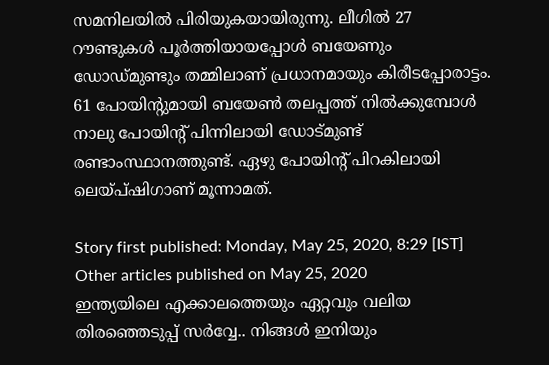സമനിലയില്‍ പിരിയുകയായിരുന്നു. ലീഗില്‍ 27 റൗണ്ടുകള്‍ പൂര്‍ത്തിയായപ്പോള്‍ ബയേണും ഡോഡ്മുണ്ടും തമ്മിലാണ് പ്രധാനമായും കിരീടപ്പോരാട്ടം. 61 പോയിന്റുമായി ബയേണ്‍ തലപ്പത്ത് നില്‍ക്കുമ്പോള്‍ നാലു പോയിന്റ് പിന്നിലായി ഡോട്മുണ്ട് രണ്ടാംസ്ഥാനത്തുണ്ട്. ഏഴു പോയിന്റ് പിറകിലായി ലെയ്പ്ഷിഗാണ് മൂന്നാമത്.

Story first published: Monday, May 25, 2020, 8:29 [IST]
Other articles published on May 25, 2020
ഇന്ത്യയിലെ എക്കാലത്തെയും ഏറ്റവും വലിയ തിരഞ്ഞെടുപ്പ് സർവ്വേ.. നിങ്ങൾ ഇനിയും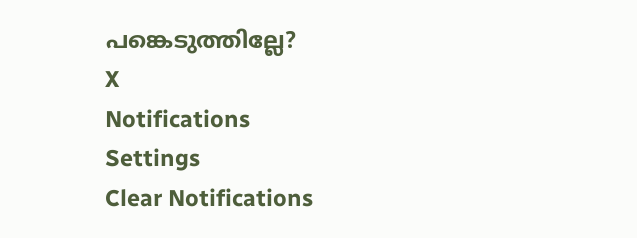പങ്കെടുത്തില്ലേ?
X
Notifications
Settings
Clear Notifications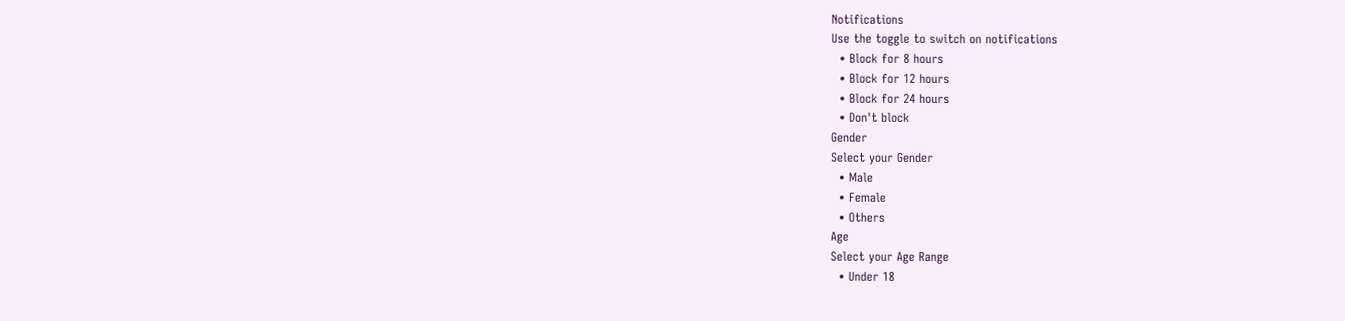Notifications
Use the toggle to switch on notifications
  • Block for 8 hours
  • Block for 12 hours
  • Block for 24 hours
  • Don't block
Gender
Select your Gender
  • Male
  • Female
  • Others
Age
Select your Age Range
  • Under 18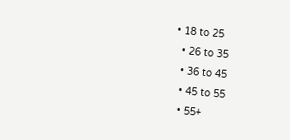• 18 to 25
  • 26 to 35
  • 36 to 45
  • 45 to 55
  • 55+